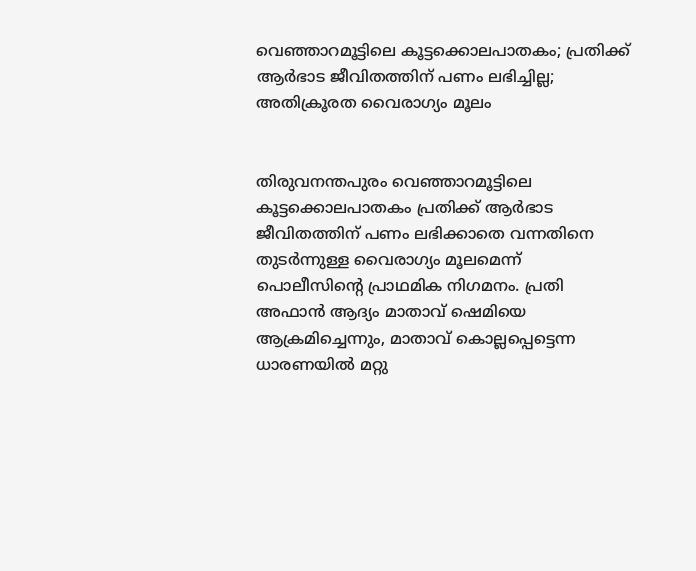വെഞ്ഞാറമൂട്ടിലെ കൂട്ടക്കൊലപാതകം; പ്രതിക്ക് ആർഭാട ജീവിതത്തിന് പണം ലഭിച്ചില്ല; അതിക്രൂരത വൈരാഗ്യം മൂലം


തിരുവനന്തപുരം വെഞ്ഞാറമൂട്ടിലെ കൂട്ടക്കൊലപാതകം പ്രതിക്ക് ആർഭാട ജീവിതത്തിന് പണം ലഭിക്കാതെ വന്നതിനെ തുടർന്നുള്ള വൈരാഗ്യം മൂലമെന്ന് പൊലീസിന്റെ പ്രാഥമിക നിഗമനം. പ്രതി അഫാൻ ആദ്യം മാതാവ് ഷെമിയെ ആക്രമിച്ചെന്നും, മാതാവ് കൊല്ലപ്പെട്ടെന്ന ധാരണയിൽ മറ്റു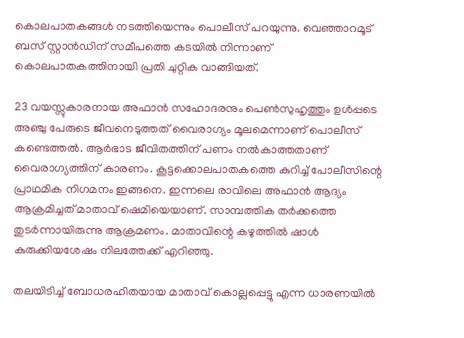കൊലപാതകങ്ങൾ നടത്തിയെന്നും പൊലീസ് പറയുന്നു. വെഞ്ഞാറമൂട് ബസ് സ്റ്റാൻഡിന് സമീപത്തെ കടയിൽ നിന്നാണ് കൊലപാതകത്തിനായി പ്രതി ചുറ്റിക വാങ്ങിയത്.

23 വയസ്സുകാരനായ അഫാൻ സഹോദരനും പെൺസുഹൃത്തും ഉൾപ്പടെ അഞ്ചു പേരുടെ ജീവനെടുത്തത് വൈരാഗ്യം മൂലമെന്നാണ് പൊലീസ് കണ്ടെത്തൽ. ആർഭാട ജീവിതത്തിന് പണം നൽകാത്തതാണ് വൈരാഗ്യത്തിന് കാരണം. കൂട്ടക്കൊലപാതകത്തെ കുറിച്ച് പോലീസിന്റെ പ്രാഥമിക നിഗമനം ഇങ്ങനെ. ഇന്നലെ രാവിലെ അഫാൻ ആദ്യം ആക്രമിച്ചത് മാതാവ് ഷെമിയെയാണ്. സാമ്പത്തിക തർക്കത്തെ തുടർന്നായിരുന്നു ആക്രമണം. മാതാവിന്റെ കഴുത്തിൽ ഷാൾ കുരുക്കിയശേഷം നിലത്തേക്ക് എറിഞ്ഞു.

തലയിടിച്ച് ബോധരഹിതയായ മാതാവ് കൊല്ലപ്പെട്ടു എന്ന ധാരണയിൽ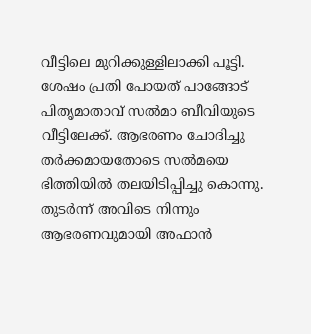വീട്ടിലെ മുറിക്കുള്ളിലാക്കി പൂട്ടി. ശേഷം പ്രതി പോയത് പാങ്ങോട് പിതൃമാതാവ് സൽമാ ബീവിയുടെ വീട്ടിലേക്ക്. ആഭരണം ചോദിച്ചു തർക്കമായതോടെ സൽമയെ ഭിത്തിയിൽ തലയിടിപ്പിച്ചു കൊന്നു. തുടർന്ന് അവിടെ നിന്നും ആഭരണവുമായി അഫാൻ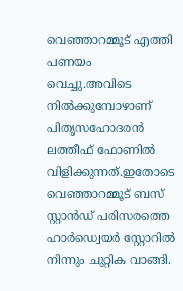വെഞ്ഞാറമ്മൂട് എത്തി പണയം വെച്ചു.അവിടെ നിൽക്കുമ്പോഴാണ് പിതൃസഹോദരൻ ലത്തീഫ് ഫോണിൽ വിളിക്കുന്നത്.ഇതോടെ വെഞ്ഞാറമ്മൂട് ബസ് സ്റ്റാൻഡ് പരിസരത്തെ ഹാർഡ്വെയർ സ്റ്റോറിൽ നിന്നും ചുറ്റിക വാങ്ങി.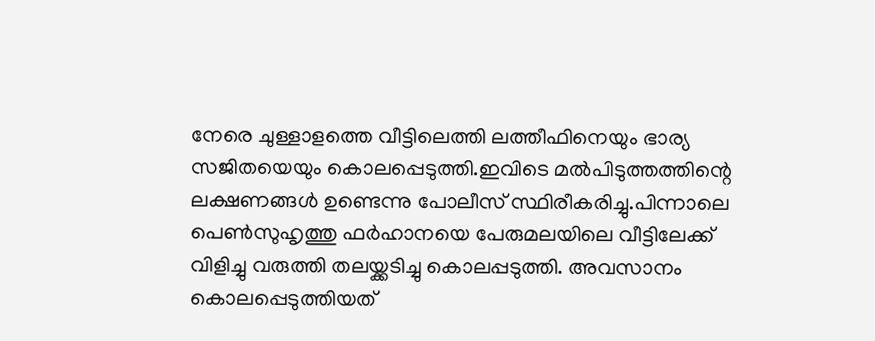നേരെ ചുള്ളാളത്തെ വീട്ടിലെത്തി ലത്തീഫിനെയും ഭാര്യ സജിതയെയും കൊലപ്പെടുത്തി.ഇവിടെ മൽപിടുത്തത്തിന്റെ ലക്ഷണങ്ങൾ ഉണ്ടെന്നു പോലീസ് സ്ഥിരീകരിച്ചു.പിന്നാലെ പെൺസുഹൃത്തു ഫർഹാനയെ പേരുമലയിലെ വീട്ടിലേക്ക് വിളിച്ചു വരുത്തി തലയ്ക്കടിച്ചു കൊലപ്പടുത്തി. അവസാനം കൊലപ്പെടുത്തിയത്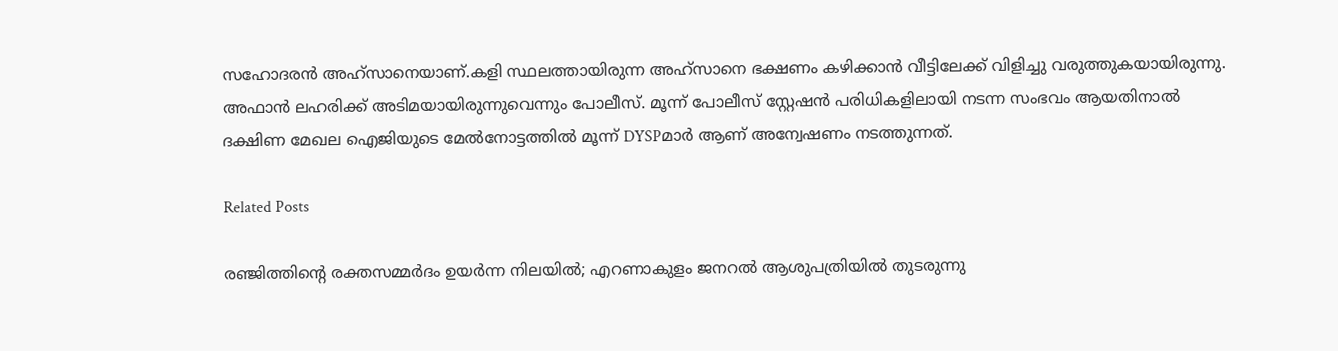സഹോദരൻ അഹ്‌സാനെയാണ്.കളി സ്ഥലത്തായിരുന്ന അഹ്‌സാനെ ഭക്ഷണം കഴിക്കാൻ വീട്ടിലേക്ക് വിളിച്ചു വരുത്തുകയായിരുന്നു. അഫാൻ ലഹരിക്ക് അടിമയായിരുന്നുവെന്നും പോലീസ്. മൂന്ന് പോലീസ് സ്റ്റേഷൻ പരിധികളിലായി നടന്ന സംഭവം ആയതിനാൽ ദക്ഷിണ മേഖല ഐജിയുടെ മേൽനോട്ടത്തിൽ മൂന്ന് DYSPമാർ ആണ് അന്വേഷണം നടത്തുന്നത്.

Related Posts

രഞ്ജിത്തിന്റെ രക്തസമ്മര്‍ദം ഉയര്‍ന്ന നിലയില്‍; എറണാകുളം ജനറല്‍ ആശുപത്രിയില്‍ തുടരുന്നു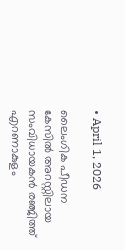• April 1, 2026

ലൈംഗിക പീഡന കേസില്‍ അറസ്റ്റിലായ സംവിധായകന്‍ രഞ്ജിത്ത് എറണാകുളം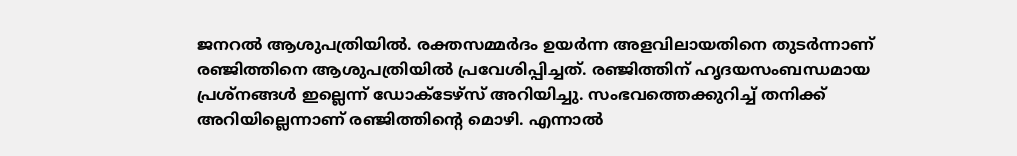ജനറല്‍ ആശുപത്രിയില്‍. രക്തസമ്മര്‍ദം ഉയര്‍ന്ന അളവിലായതിനെ തുടര്‍ന്നാണ് രഞ്ജിത്തിനെ ആശുപത്രിയില്‍ പ്രവേശിപ്പിച്ചത്. രഞ്ജിത്തിന് ഹൃദയസംബന്ധമായ പ്രശ്‌നങ്ങള്‍ ഇല്ലെന്ന് ഡോക്ടേഴ്‌സ് അറിയിച്ചു. സംഭവത്തെക്കുറിച്ച് തനിക്ക് അറിയില്ലെന്നാണ് രഞ്ജിത്തിന്റെ മൊഴി. എന്നാല്‍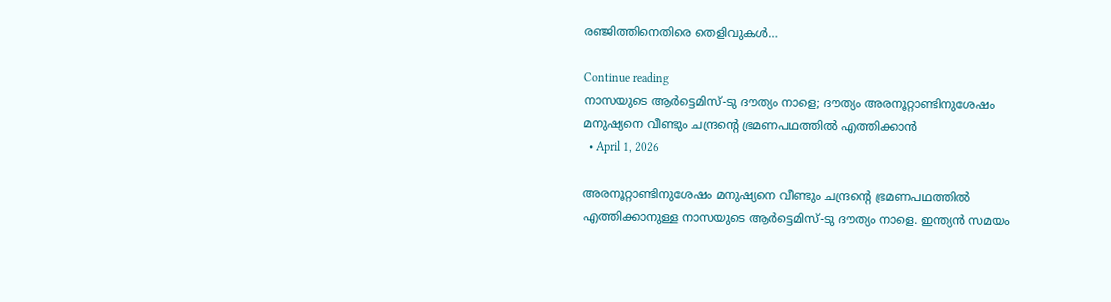രഞ്ജിത്തിനെതിരെ തെളിവുകള്‍…

Continue reading
നാസയുടെ ആര്‍ട്ടെമിസ്-ടു ദൗത്യം നാളെ; ദൗത്യം അരനൂറ്റാണ്ടിനുശേഷം മനുഷ്യനെ വീണ്ടും ചന്ദ്രന്റെ ഭ്രമണപഥത്തില്‍ എത്തിക്കാന്‍
  • April 1, 2026

അരനൂറ്റാണ്ടിനുശേഷം മനുഷ്യനെ വീണ്ടും ചന്ദ്രന്റെ ഭ്രമണപഥത്തില്‍ എത്തിക്കാനുള്ള നാസയുടെ ആര്‍ട്ടെമിസ്-ടു ദൗത്യം നാളെ. ഇന്ത്യന്‍ സമയം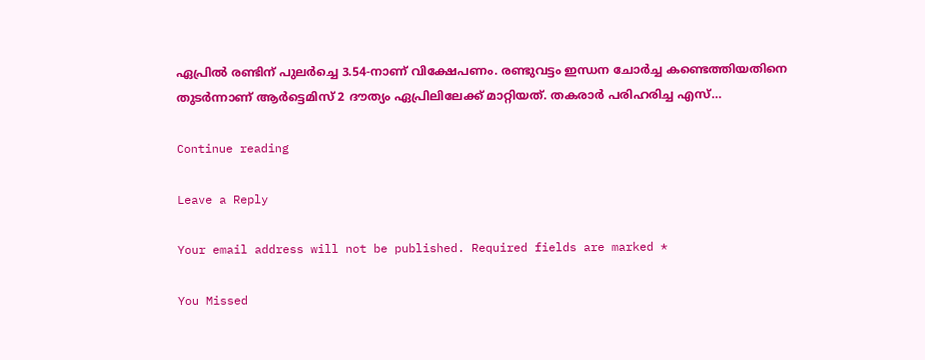ഏപ്രില്‍ രണ്ടിന് പുലര്‍ച്ചെ 3.54-നാണ് വിക്ഷേപണം. രണ്ടുവട്ടം ഇന്ധന ചോര്‍ച്ച കണ്ടെത്തിയതിനെ തുടര്‍ന്നാണ് ആര്‍ട്ടെമിസ് 2 ദൗത്യം ഏപ്രിലിലേക്ക് മാറ്റിയത്. തകരാര്‍ പരിഹരിച്ച എസ്…

Continue reading

Leave a Reply

Your email address will not be published. Required fields are marked *

You Missed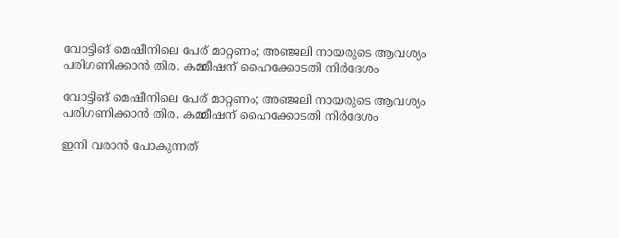വോട്ടിങ് മെഷീനിലെ പേര് മാറ്റണം; അഞ്ജലി നായരുടെ ആവശ്യം പരിഗണിക്കാൻ തിര. കമ്മീഷന് ഹൈക്കോടതി നിർദേശം

വോട്ടിങ് മെഷീനിലെ പേര് മാറ്റണം; അഞ്ജലി നായരുടെ ആവശ്യം പരിഗണിക്കാൻ തിര. കമ്മീഷന് ഹൈക്കോടതി നിർദേശം

ഇനി വരാൻ പോകുന്നത്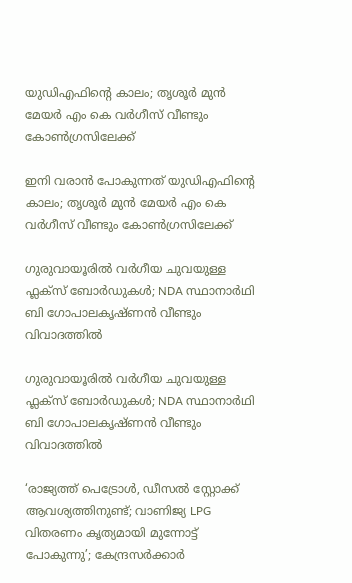യുഡിഎഫിന്റെ കാലം; തൃശൂർ മുൻ മേയർ എം കെ വർഗീസ് വീണ്ടും കോൺഗ്രസിലേക്ക്

ഇനി വരാൻ പോകുന്നത് യുഡിഎഫിന്റെ കാലം; തൃശൂർ മുൻ മേയർ എം കെ വർഗീസ് വീണ്ടും കോൺഗ്രസിലേക്ക്

ഗുരുവായൂരിൽ വർഗീയ ചുവയുള്ള ഫ്ലക്സ് ബോർഡുകൾ; NDA സ്ഥാനാർഥി ബി ഗോപാലകൃഷ്ണൻ വീണ്ടും വിവാദത്തിൽ

ഗുരുവായൂരിൽ വർഗീയ ചുവയുള്ള ഫ്ലക്സ് ബോർഡുകൾ; NDA സ്ഥാനാർഥി ബി ഗോപാലകൃഷ്ണൻ വീണ്ടും വിവാദത്തിൽ

‘രാജ്യത്ത് പെട്രോൾ, ഡീസൽ സ്റ്റോക്ക് ആവശ്യത്തിനുണ്ട്; വാണിജ്യ LPG വിതരണം കൃത്യമായി മുന്നോട്ട് പോകുന്നു’; കേന്ദ്രസർക്കാർ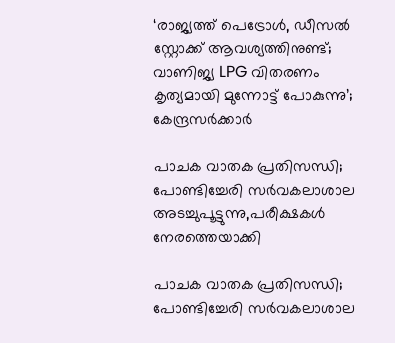‘രാജ്യത്ത് പെട്രോൾ, ഡീസൽ സ്റ്റോക്ക് ആവശ്യത്തിനുണ്ട്; വാണിജ്യ LPG വിതരണം കൃത്യമായി മുന്നോട്ട് പോകുന്നു’; കേന്ദ്രസർക്കാർ

പാചക വാതക പ്രതിസന്ധി; പോണ്ടിച്ചേരി സർവകലാശാല അടച്ചുപൂട്ടുന്നു,പരീക്ഷകൾ നേരത്തെയാക്കി

പാചക വാതക പ്രതിസന്ധി; പോണ്ടിച്ചേരി സർവകലാശാല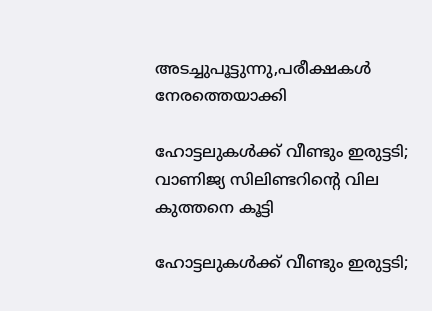അടച്ചുപൂട്ടുന്നു,പരീക്ഷകൾ നേരത്തെയാക്കി

ഹോട്ടലുകള്‍ക്ക് വീണ്ടും ഇരുട്ടടി; വാണിജ്യ സിലിണ്ടറിന്റെ വില കുത്തനെ കൂട്ടി

ഹോട്ടലുകള്‍ക്ക് വീണ്ടും ഇരുട്ടടി;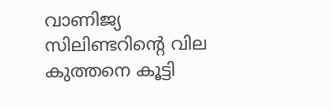വാണിജ്യ സിലിണ്ടറിന്റെ വില കുത്തനെ കൂട്ടി